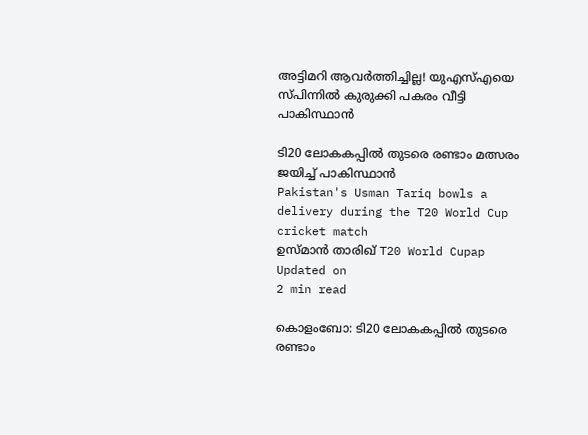അട്ടിമറി ആവര്‍ത്തിച്ചില്ല! യുഎസ്എയെ സ്പിന്നിൽ കുരുക്കി പകരം വീട്ടി പാകിസ്ഥാന്‍

ടി20 ലോകകപ്പില്‍ തുടരെ രണ്ടാം മത്സരം ജയിച്ച് പാകിസ്ഥാന്‍
Pakistan's Usman Tariq bowls a delivery during the T20 World Cup cricket match
ഉസ്മാൻ താരിഖ് T20 World Cupap
Updated on
2 min read

കൊളംബോ: ടി20 ലോകകപ്പില്‍ തുടരെ രണ്ടാം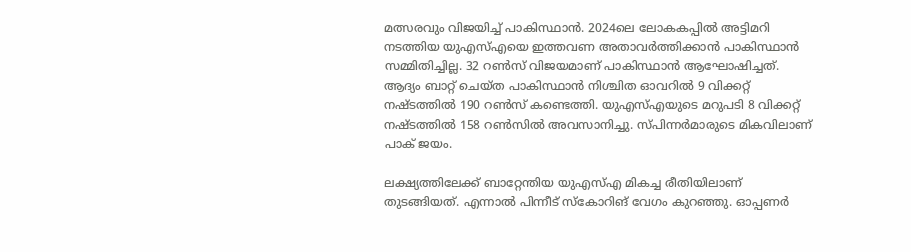മത്സരവും വിജയിച്ച് പാകിസ്ഥാന്‍. 2024ലെ ലോകകപ്പില്‍ അട്ടിമറി നടത്തിയ യുഎസ്എയെ ഇത്തവണ അതാവര്‍ത്തിക്കാന്‍ പാകിസ്ഥാന്‍ സമ്മിതിച്ചില്ല. 32 റണ്‍സ് വിജയമാണ് പാകിസ്ഥാന്‍ ആഘോഷിച്ചത്. ആദ്യം ബാറ്റ് ചെയ്ത പാകിസ്ഥാന്‍ നിശ്ചിത ഓവറില്‍ 9 വിക്കറ്റ് നഷ്ടത്തില്‍ 190 റണ്‍സ് കണ്ടെത്തി. യുഎസ്എയുടെ മറുപടി 8 വിക്കറ്റ് നഷ്ടത്തില്‍ 158 റണ്‍സില്‍ അവസാനിച്ചു. സ്പിന്നർമാരുടെ മികവിലാണ് പാക് ജയം.

ലക്ഷ്യത്തിലേക്ക് ബാറ്റേന്തിയ യുഎസ്എ മികച്ച രീതിയിലാണ് തുടങ്ങിയത്. എന്നാല്‍ പിന്നീട് സ്‌കോറിങ് വേഗം കുറഞ്ഞു. ഓപ്പണര്‍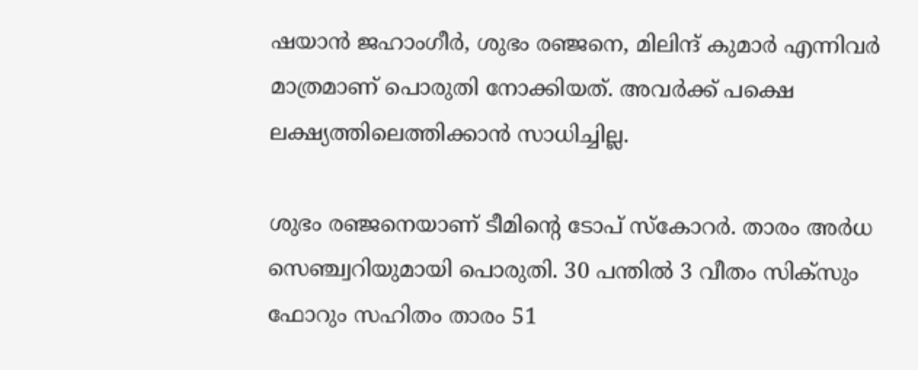ഷയാന്‍ ജഹാംഗീര്‍, ശുഭം രഞ്ജനെ, മിലിന്ദ് കുമാര്‍ എന്നിവര്‍ മാത്രമാണ് പൊരുതി നോക്കിയത്. അവര്‍ക്ക് പക്ഷെ ലക്ഷ്യത്തിലെത്തിക്കാന്‍ സാധിച്ചില്ല.

ശുഭം രഞ്ജനെയാണ് ടീമിന്റെ ടോപ് സ്‌കോറര്‍. താരം അര്‍ധ സെഞ്ച്വറിയുമായി പൊരുതി. 30 പന്തില്‍ 3 വീതം സിക്‌സും ഫോറും സഹിതം താരം 51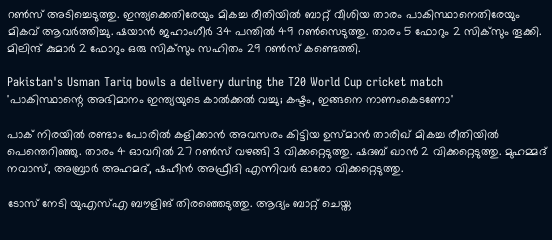റണ്‍സ് അടിച്ചെടുത്തു. ഇന്ത്യക്കെതിരേയും മികച്ച രീതിയില്‍ ബാറ്റ് വീശിയ താരം പാകിസ്ഥാനെതിരേയും മികവ് ആവര്‍ത്തിച്ചു. ഷയാന്‍ ജഹാംഗീര്‍ 34 പന്തില്‍ 49 റണ്‍സെടുത്തു. താരം 5 ഫോറും 2 സിക്‌സും തൂക്കി. മിലിന്ദ് കുമാര്‍ 2 ഫോറും ഒരു സിക്‌സും സഹിതം 29 റണ്‍സ് കണ്ടെത്തി.

Pakistan's Usman Tariq bowls a delivery during the T20 World Cup cricket match
'പാകിസ്ഥാന്റെ അഭിമാനം ഇന്ത്യയുടെ കാൽക്കൽ വച്ചു; കഷ്ടം, ഇങ്ങനെ നാണംകെടണോ'

പാക് നിരയില്‍ രണ്ടാം പോരില്‍ കളിക്കാന്‍ അവസരം കിട്ടിയ ഉസ്മാന്‍ താരിഖ് മികച്ച രീതിയില്‍ പെന്തെറിഞ്ഞു. താരം 4 ഓവറില്‍ 27 റണ്‍സ് വഴങ്ങി 3 വിക്കറ്റെടുത്തു. ഷദബ് ഖാന്‍ 2 വിക്കറ്റെടുത്തു. മുഹമ്മദ് നവാസ്, അബ്രാര്‍ അഹമദ്, ഷഹീന്‍ അഫ്രീദി എന്നിവര്‍ ഓരോ വിക്കറ്റെടുത്തു.

ടോസ് നേടി യുഎസ്എ ബൗളിങ് തിരഞ്ഞെടുത്തു. ആദ്യം ബാറ്റ് ചെയ്ത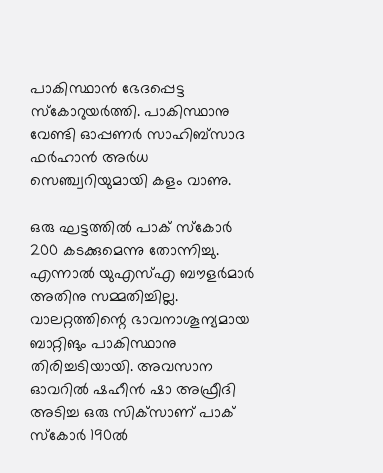പാകിസ്ഥാന്‍ ഭേദപ്പെട്ട സ്‌കോറുയര്‍ത്തി. പാകിസ്ഥാനു വേണ്ടി ഓപ്പണര്‍ സാഹിബ്‌സാദ ഫര്‍ഹാന്‍ അര്‍ധ സെഞ്ച്വറിയുമായി കളം വാണു.

ഒരു ഘട്ടത്തില്‍ പാക് സ്‌കോര്‍ 200 കടക്കുമെന്നു തോന്നിച്ചു. എന്നാല്‍ യുഎസ്എ ബൗളര്‍മാര്‍ അതിനു സമ്മതിച്ചില്ല. വാലറ്റത്തിന്റെ ഭാവനാശൂന്യമായ ബാറ്റിങും പാകിസ്ഥാനു തിരിച്ചടിയായി. അവസാന ഓവറില്‍ ഷഹീന്‍ ഷാ അഫ്രീദി അടിച്ച ഒരു സിക്‌സാണ് പാക് സ്‌കോര്‍ 190ല്‍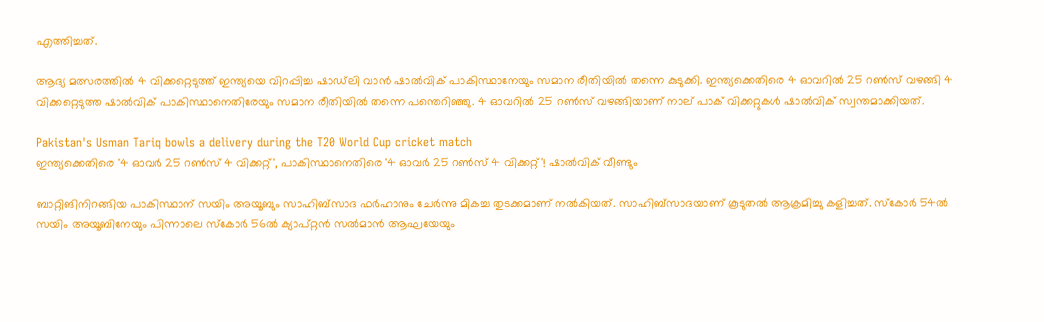എത്തിച്ചത്.

ആദ്യ മത്സരത്തില്‍ 4 വിക്കറ്റെടുത്ത് ഇന്ത്യയെ വിറപ്പിച്ച ഷാഡ്‌ലി വാന്‍ ഷാല്‍വിക് പാകിസ്ഥാനേയും സമാന രീതിയില്‍ തന്നെ കുടുക്കി. ഇന്ത്യക്കെതിരെ 4 ഓവറില്‍ 25 റണ്‍സ് വഴങ്ങി 4 വിക്കറ്റെടുത്ത ഷാല്‍വിക് പാകിസ്ഥാനെതിരേയും സമാന രീതിയില്‍ തന്നെ പന്തെറിഞ്ഞു. 4 ഓവറില്‍ 25 റണ്‍സ് വഴങ്ങിയാണ് നാല് പാക് വിക്കറ്റുകള്‍ ഷാല്‍വിക് സ്വന്തമാക്കിയത്.

Pakistan's Usman Tariq bowls a delivery during the T20 World Cup cricket match
ഇന്ത്യക്കെതിരെ '4 ഓവര്‍ 25 റണ്‍സ് 4 വിക്കറ്റ്', പാകിസ്ഥാനെതിരെ '4 ഓവര്‍ 25 റണ്‍സ് 4 വിക്കറ്റ്'! ഷാല്‍വിക് വീണ്ടും

ബാറ്റിങിനിറങ്ങിയ പാകിസ്ഥാന് സയിം അയൂബും സാഹിബ്‌സാദ ഫര്‍ഹാനും ചേര്‍ന്നു മികച്ച തുടക്കമാണ് നല്‍കിയത്. സാഹിബ്‌സാദയാണ് കൂടുതല്‍ ആക്രമിച്ചു കളിച്ചത്. സ്‌കോര്‍ 54ല്‍ സയിം അയൂബിനേയും പിന്നാലെ സ്‌കോര്‍ 56ല്‍ ക്യാപ്റ്റന്‍ സല്‍മാന്‍ ആഘയേയും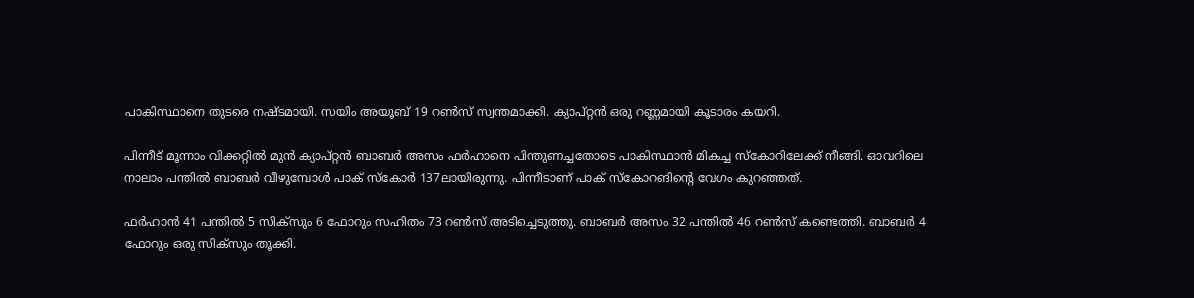പാകിസ്ഥാനെ തുടരെ നഷ്ടമായി. സയിം അയൂബ് 19 റണ്‍സ് സ്വന്തമാക്കി. ക്യാപ്റ്റന്‍ ഒരു റണ്ണമായി കൂടാരം കയറി.

പിന്നീട് മൂന്നാം വിക്കറ്റില്‍ മുന്‍ ക്യാപ്റ്റന്‍ ബാബര്‍ അസം ഫര്‍ഹാനെ പിന്തുണച്ചതോടെ പാകിസ്ഥാന്‍ മികച്ച സ്‌കോറിലേക്ക് നീങ്ങി. ഓവറിലെ നാലാം പന്തില്‍ ബാബര്‍ വീഴുമ്പോള്‍ പാക് സ്‌കോര്‍ 137ലായിരുന്നു. പിന്നീടാണ് പാക് സ്‌കോറങിന്റെ വേഗം കുറഞ്ഞത്.

ഫര്‍ഹാന്‍ 41 പന്തില്‍ 5 സിക്‌സും 6 ഫോറും സഹിതം 73 റണ്‍സ് അടിച്ചെടുത്തു. ബാബര്‍ അസം 32 പന്തില്‍ 46 റണ്‍സ് കണ്ടെത്തി. ബാബര്‍ 4 ഫോറും ഒരു സിക്‌സും തൂക്കി.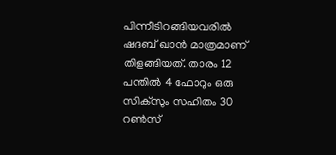പിന്നീടിറങ്ങിയവരില്‍ ഷദബ് ഖാന്‍ മാത്രമാണ് തിളങ്ങിയത്. താരം 12 പന്തില്‍ 4 ഫോറും ഒരു സിക്‌സും സഹിതം 30 റണ്‍സ്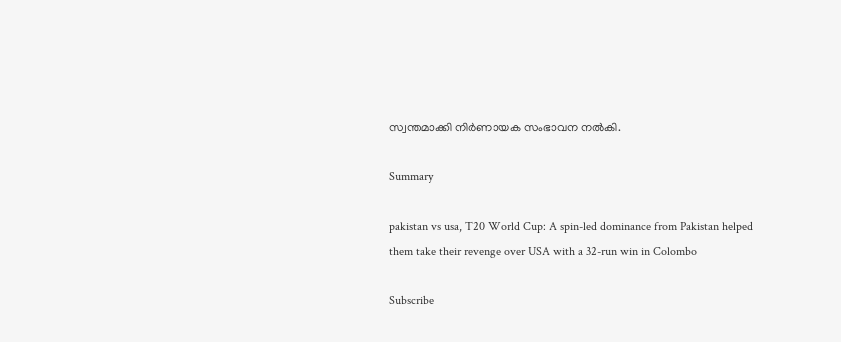സ്വന്തമാക്കി നിര്‍ണായക സംഭാവന നല്‍കി.

Summary

pakistan vs usa, T20 World Cup: A spin-led dominance from Pakistan helped them take their revenge over USA with a 32-run win in Colombo

Subscribe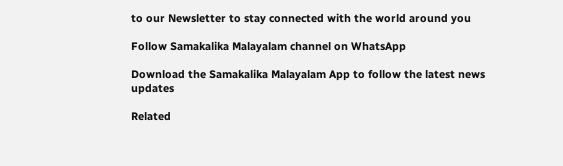to our Newsletter to stay connected with the world around you

Follow Samakalika Malayalam channel on WhatsApp

Download the Samakalika Malayalam App to follow the latest news updates

Related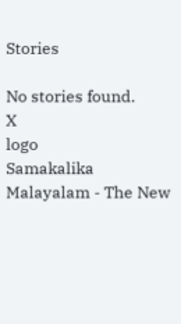Stories

No stories found.
X
logo
Samakalika Malayalam - The New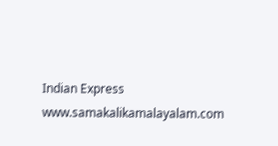Indian Express
www.samakalikamalayalam.com